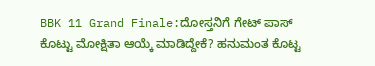BBK 11 Grand Finale:ದೋಸ್ತನಿಗೆ ಗೇಟ್ ಪಾಸ್ ಕೊಟ್ಟು ಮೋಕ್ಷಿತಾ ಆಯ್ಕೆ ಮಾಡಿದ್ದೇಕೆ? ಹನುಮಂತ ಕೊಟ್ಟ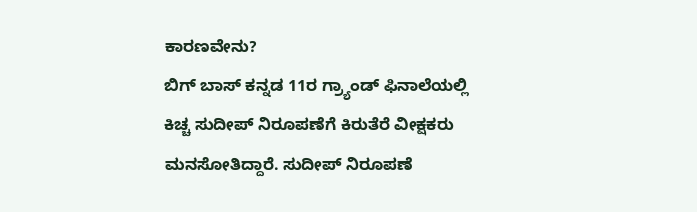ಕಾರಣವೇನು?
ಬಿಗ್ ಬಾಸ್ ಕನ್ನಡ 11ರ ಗ್ರ್ಯಾಂಡ್ ಫಿನಾಲೆಯಲ್ಲಿ ಕಿಚ್ಚ ಸುದೀಪ್ ನಿರೂಪಣೆಗೆ ಕಿರುತೆರೆ ವೀಕ್ಷಕರು ಮನಸೋತಿದ್ದಾರೆ. ಸುದೀಪ್ ನಿರೂಪಣೆ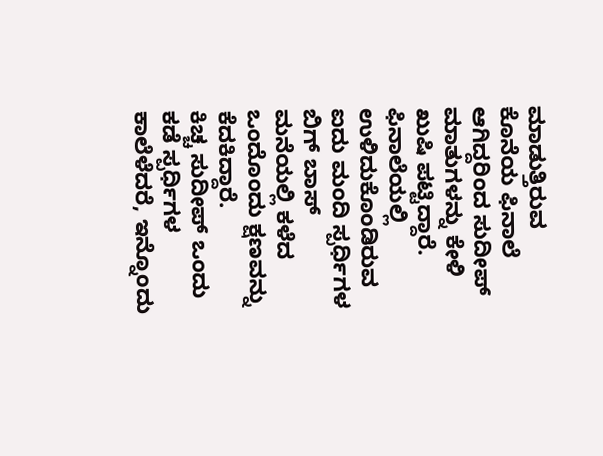ಮಾಡುತ್ತಿರುವ ಕೊನೆಯ ಫಿನಾಲೆ ಆಗಿದ್ದರಿಂದ ಸುದೀಪ್ ಮಾತುಗಳನ್ನು ಕೇಳಿ ಖುಷಿ ಪಟ್ಟಿದ್ದಾರೆ. ಫಿನಾಲೆಯಲ್ಲಿ ಉಳಿದುಕೊಂಡಿರುವ ಐದು ಮಂದಿ ಸ್ಪರ್ಧಿಗಳ ಬಿಗ್ ಬಾಸ್ ಮನೆಯಲ್ಲಿ ಕಳೆದ ಒಂದೊಂದು ಕ್ಷಣವನ್ನು ಕೆದಕಿದ್ದಾರೆ.
ಕಿಚ್ಚ ಸುದೀಪ್ ಒಂದು ಕಡೆ ಸ್ಪರ್ಧಿಗಳ ಕಾಲೆಳೆದರೆ, ಇನ್ನೊಂದು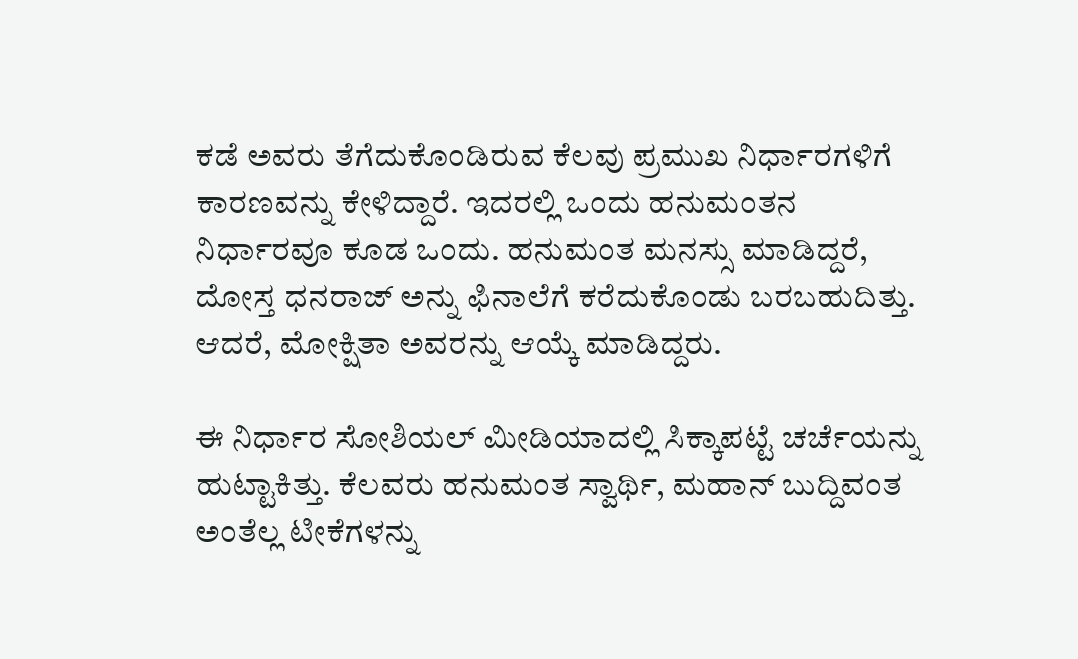ಕಡೆ ಅವರು ತೆಗೆದುಕೊಂಡಿರುವ ಕೆಲವು ಪ್ರಮುಖ ನಿರ್ಧಾರಗಳಿಗೆ ಕಾರಣವನ್ನು ಕೇಳಿದ್ದಾರೆ. ಇದರಲ್ಲಿ ಒಂದು ಹನುಮಂತನ ನಿರ್ಧಾರವೂ ಕೂಡ ಒಂದು. ಹನುಮಂತ ಮನಸ್ಸು ಮಾಡಿದ್ದರೆ, ದೋಸ್ತ ಧನರಾಜ್ ಅನ್ನು ಫಿನಾಲೆಗೆ ಕರೆದುಕೊಂಡು ಬರಬಹುದಿತ್ತು. ಆದರೆ, ಮೋಕ್ಷಿತಾ ಅವರನ್ನು ಆಯ್ಕೆ ಮಾಡಿದ್ದರು.

ಈ ನಿರ್ಧಾರ ಸೋಶಿಯಲ್ ಮೀಡಿಯಾದಲ್ಲಿ ಸಿಕ್ಕಾಪಟ್ಟೆ ಚರ್ಚೆಯನ್ನು ಹುಟ್ಟಾಕಿತ್ತು. ಕೆಲವರು ಹನುಮಂತ ಸ್ವಾರ್ಥಿ, ಮಹಾನ್ ಬುದ್ದಿವಂತ ಅಂತೆಲ್ಲ ಟೀಕೆಗಳನ್ನು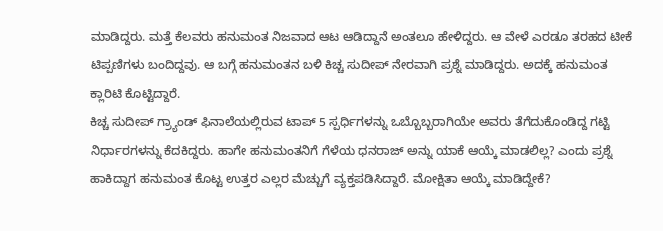ಮಾಡಿದ್ದರು. ಮತ್ತೆ ಕೆಲವರು ಹನುಮಂತ ನಿಜವಾದ ಆಟ ಆಡಿದ್ದಾನೆ ಅಂತಲೂ ಹೇಳಿದ್ದರು. ಆ ವೇಳೆ ಎರಡೂ ತರಹದ ಟೀಕೆ ಟಿಪ್ಪಣಿಗಳು ಬಂದಿದ್ದವು. ಆ ಬಗ್ಗೆ ಹನುಮಂತನ ಬಳಿ ಕಿಚ್ಚ ಸುದೀಪ್ ನೇರವಾಗಿ ಪ್ರಶ್ನೆ ಮಾಡಿದ್ದರು. ಅದಕ್ಕೆ ಹನುಮಂತ ಕ್ಲಾರಿಟಿ ಕೊಟ್ಟಿದ್ದಾರೆ.
ಕಿಚ್ಚ ಸುದೀಪ್ ಗ್ರ್ಯಾಂಡ್ ಫಿನಾಲೆಯಲ್ಲಿರುವ ಟಾಪ್ 5 ಸ್ಪರ್ಧಿಗಳನ್ನು ಒಬ್ಬೊಬ್ಬರಾಗಿಯೇ ಅವರು ತೆಗೆದುಕೊಂಡಿದ್ದ ಗಟ್ಟಿ ನಿರ್ಧಾರಗಳನ್ನು ಕೆದಕಿದ್ದರು. ಹಾಗೇ ಹನುಮಂತನಿಗೆ ಗೆಳೆಯ ಧನರಾಜ್ ಅನ್ನು ಯಾಕೆ ಆಯ್ಕೆ ಮಾಡಲಿಲ್ಲ? ಎಂದು ಪ್ರಶ್ನೆ ಹಾಕಿದ್ದಾಗ ಹನುಮಂತ ಕೊಟ್ಟ ಉತ್ತರ ಎಲ್ಲರ ಮೆಚ್ಚುಗೆ ವ್ಯಕ್ತಪಡಿಸಿದ್ದಾರೆ. ಮೋಕ್ಷಿತಾ ಆಯ್ಕೆ ಮಾಡಿದ್ದೇಕೆ?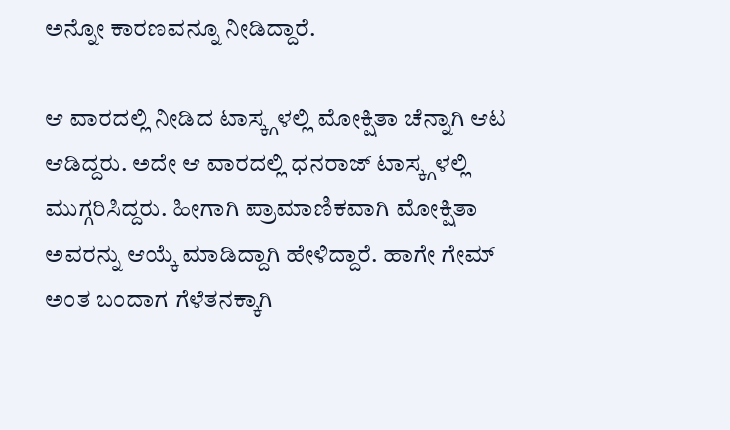ಅನ್ನೋ ಕಾರಣವನ್ನೂ ನೀಡಿದ್ದಾರೆ.

ಆ ವಾರದಲ್ಲಿ ನೀಡಿದ ಟಾಸ್ಕ್ಗಳಲ್ಲಿ ಮೋಕ್ಷಿತಾ ಚೆನ್ನಾಗಿ ಆಟ ಆಡಿದ್ದರು. ಅದೇ ಆ ವಾರದಲ್ಲಿ ಧನರಾಜ್ ಟಾಸ್ಕ್ಗಳಲ್ಲಿ ಮುಗ್ಗರಿಸಿದ್ದರು. ಹೀಗಾಗಿ ಪ್ರಾಮಾಣಿಕವಾಗಿ ಮೋಕ್ಷಿತಾ ಅವರನ್ನು ಆಯ್ಕೆ ಮಾಡಿದ್ದಾಗಿ ಹೇಳಿದ್ದಾರೆ. ಹಾಗೇ ಗೇಮ್ ಅಂತ ಬಂದಾಗ ಗೆಳೆತನಕ್ಕಾಗಿ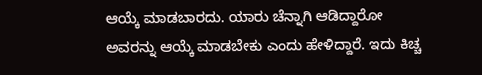ಆಯ್ಕೆ ಮಾಡಬಾರದು. ಯಾರು ಚೆನ್ನಾಗಿ ಆಡಿದ್ದಾರೋ ಅವರನ್ನು ಆಯ್ಕೆ ಮಾಡಬೇಕು ಎಂದು ಹೇಳಿದ್ದಾರೆ. ಇದು ಕಿಚ್ಚ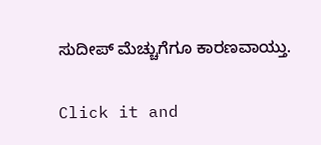ಸುದೀಪ್ ಮೆಚ್ಚುಗೆಗೂ ಕಾರಣವಾಯ್ತು.


Click it and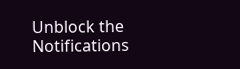Unblock the Notifications